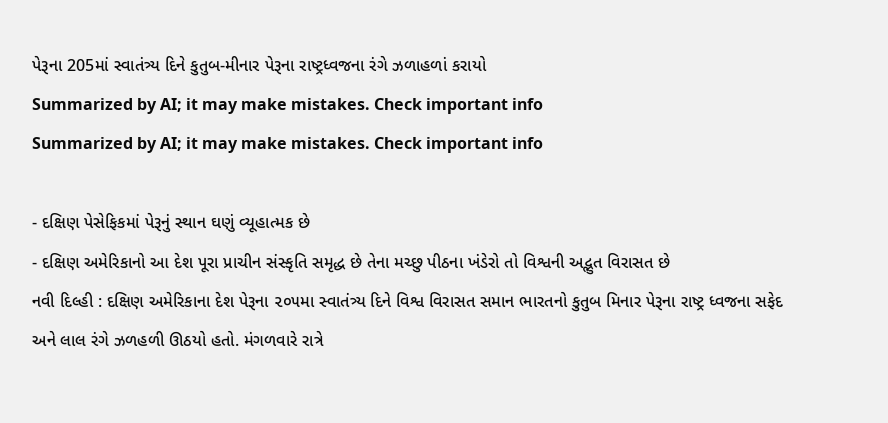પેરૂના 205માં સ્વાતંત્ર્ય દિને કુતુબ-મીનાર પેરૂના રાષ્ટ્રધ્વજના રંગે ઝળાહળાં કરાયો
Summarized by AI; it may make mistakes. Check important info
Summarized by AI; it may make mistakes. Check important info

- દક્ષિણ પેસેફિકમાં પેરૂનું સ્થાન ઘણું વ્યૂહાત્મક છે
- દક્ષિણ અમેરિકાનો આ દેશ પૂરા પ્રાચીન સંસ્કૃતિ સમૃદ્ધ છે તેના મચ્છુ પીઠના ખંડેરો તો વિશ્વની અદ્ભુત વિરાસત છે
નવી દિલ્હી : દક્ષિણ અમેરિકાના દેશ પેરૂના ૨૦૫મા સ્વાતંત્ર્ય દિને વિશ્વ વિરાસત સમાન ભારતનો કુતુબ મિનાર પેરૂના રાષ્ટ્ર ધ્વજના સફેદ અને લાલ રંગે ઝળહળી ઊઠયો હતો. મંગળવારે રાત્રે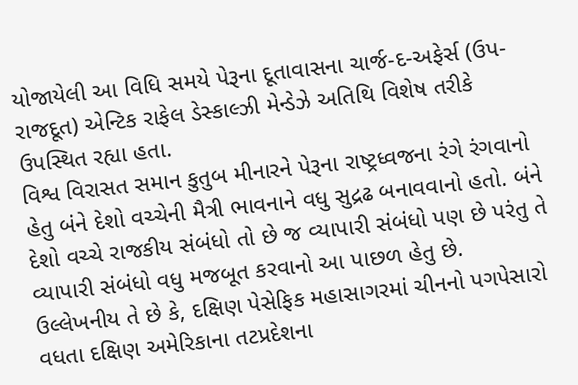યોજાયેલી આ વિધિ સમયે પેરૂના દૂતાવાસના ચાર્જ-દ-અફેર્સ (ઉપ- રાજદૂત) એન્ટિક રાફેલ ડેસ્કાલ્ઝી મેન્ડેઝે અતિથિ વિશેષ તરીકે ઉપસ્થિત રહ્યા હતા.
વિશ્વ વિરાસત સમાન કુતુબ મીનારને પેરૂના રાષ્ટ્રધ્વજના રંગે રંગવાનો હેતુ બંને દેશો વચ્ચેની મૈત્રી ભાવનાને વધુ સુદ્રઢ બનાવવાનો હતો. બંને દેશો વચ્ચે રાજકીય સંબંધો તો છે જ વ્યાપારી સંબંધો પણ છે પરંતુ તે વ્યાપારી સંબંધો વધુ મજબૂત કરવાનો આ પાછળ હેતુ છે.
ઉલ્લેખનીય તે છે કે, દક્ષિણ પેસેફિક મહાસાગરમાં ચીનનો પગપેસારો વધતા દક્ષિણ અમેરિકાના તટપ્રદેશના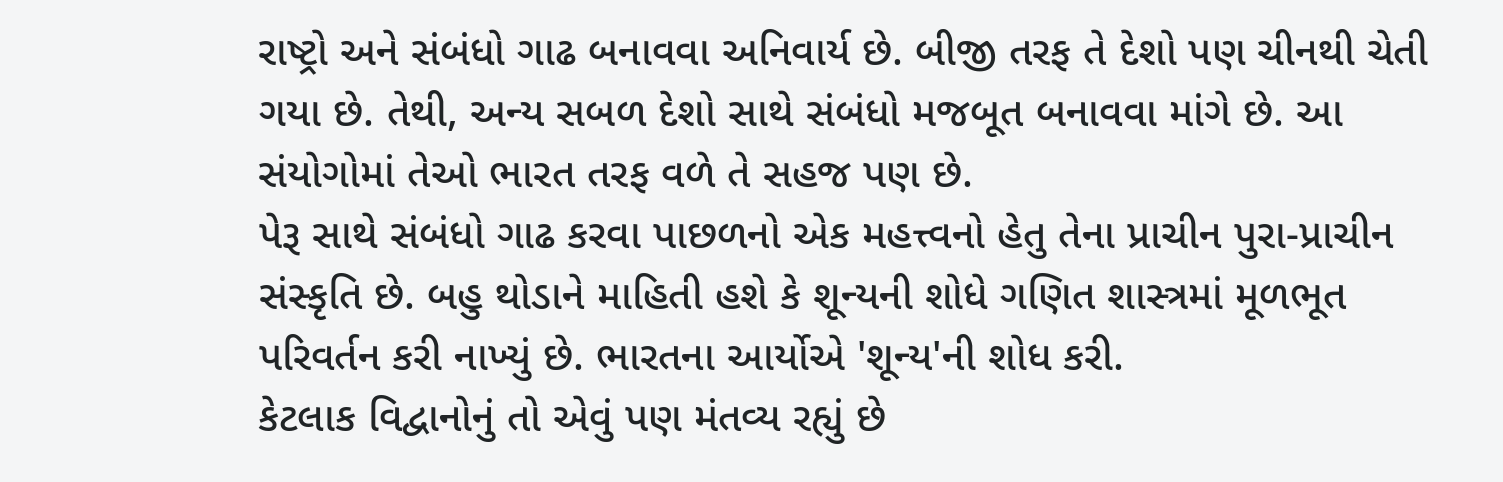રાષ્ટ્રો અને સંબંધો ગાઢ બનાવવા અનિવાર્ય છે. બીજી તરફ તે દેશો પણ ચીનથી ચેતી ગયા છે. તેથી, અન્ય સબળ દેશો સાથે સંબંધો મજબૂત બનાવવા માંગે છે. આ સંયોગોમાં તેઓ ભારત તરફ વળે તે સહજ પણ છે.
પેરૂ સાથે સંબંધો ગાઢ કરવા પાછળનો એક મહત્ત્વનો હેતુ તેના પ્રાચીન પુરા-પ્રાચીન સંસ્કૃતિ છે. બહુ થોડાને માહિતી હશે કે શૂન્યની શોધે ગણિત શાસ્ત્રમાં મૂળભૂત પરિવર્તન કરી નાખ્યું છે. ભારતના આર્યોએ 'શૂન્ય'ની શોધ કરી.
કેટલાક વિદ્વાનોનું તો એવું પણ મંતવ્ય રહ્યું છે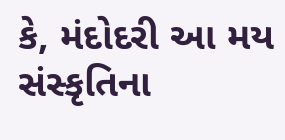કે, મંદોદરી આ મય સંસ્કૃતિના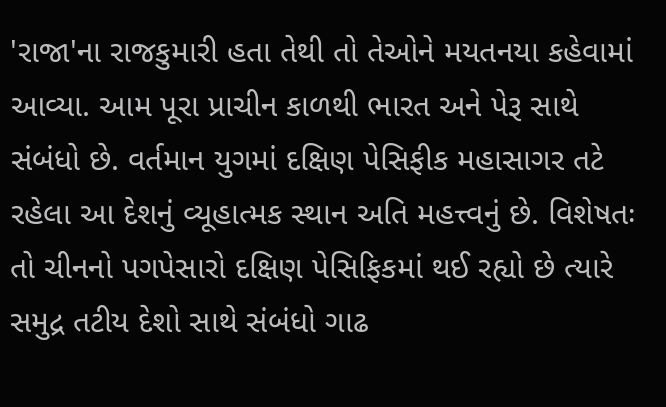'રાજા'ના રાજકુમારી હતા તેથી તો તેઓને મયતનયા કહેવામાં આવ્યા. આમ પૂરા પ્રાચીન કાળથી ભારત અને પેરૂ સાથે સંબંધો છે. વર્તમાન યુગમાં દક્ષિણ પેસિફીક મહાસાગર તટે રહેલા આ દેશનું વ્યૂહાત્મક સ્થાન અતિ મહત્ત્વનું છે. વિશેષતઃ તો ચીનનો પગપેસારો દક્ષિણ પેસિફિકમાં થઈ રહ્યો છે ત્યારે સમુદ્ર તટીય દેશો સાથે સંબંધો ગાઢ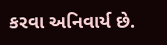કરવા અનિવાર્ય છે.